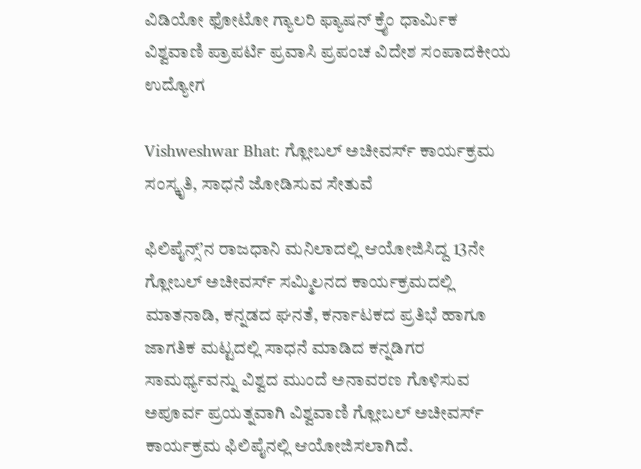ವಿಡಿಯೋ ಫೋಟೋ ಗ್ಯಾಲರಿ ಫ್ಯಾಷನ್ ಕ್ರೈಂ ಧಾರ್ಮಿಕ ವಿಶ್ವವಾಣಿ ಪ್ರಾಪರ್ಟಿ ಪ್ರವಾಸಿ ಪ್ರಪಂಚ ವಿದೇಶ ಸಂಪಾದಕೀಯ ಉದ್ಯೋಗ

Vishweshwar Bhat: ಗ್ಲೋಬಲ್ ಅಚೀವರ್ಸ್ ಕಾರ್ಯಕ್ರಮ ಸಂಸ್ಕೃತಿ, ಸಾಧನೆ ಜೋಡಿಸುವ ಸೇತುವೆ

ಫಿಲಿಪೈನ್ಸ್‌ʼನ ರಾಜಧಾನಿ ಮನಿಲಾದಲ್ಲಿ ಆಯೋಜಿಸಿದ್ದ 13ನೇ ಗ್ಲೋಬಲ್ ಅಚೀವರ್ಸ್ ಸಮ್ಮಿಲನದ ಕಾರ್ಯಕ್ರಮದಲ್ಲಿ ಮಾತನಾಡಿ, ಕನ್ನಡದ ಘನತೆ, ಕರ್ನಾಟಕದ ಪ್ರತಿಭೆ ಹಾಗೂ ಜಾಗತಿಕ ಮಟ್ಟದಲ್ಲಿ ಸಾಧನೆ ಮಾಡಿದ ಕನ್ನಡಿಗರ ಸಾಮರ್ಥ್ಯವನ್ನು ವಿಶ್ವದ ಮುಂದೆ ಅನಾವರಣ ಗೊಳಿಸುವ ಅಪೂರ್ವ ಪ್ರಯತ್ನವಾಗಿ ವಿಶ್ವವಾಣಿ ಗ್ಲೋಬಲ್ ಅಚೀವರ್ಸ್ ಕಾರ್ಯಕ್ರಮ ಫಿಲಿಪೈನಲ್ಲಿ ಆಯೋಜಿಸಲಾಗಿದೆ.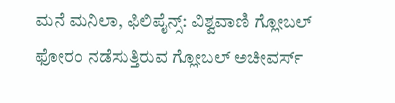ಮನೆ ಮನಿಲಾ, ಫಿಲಿಪೈನ್ಸ್: ವಿಶ್ವವಾಣಿ ಗ್ಲೋಬಲ್ ಫೋರಂ ನಡೆಸುತ್ತಿರುವ ಗ್ಲೋಬಲ್ ಅಚೀವರ್ಸ್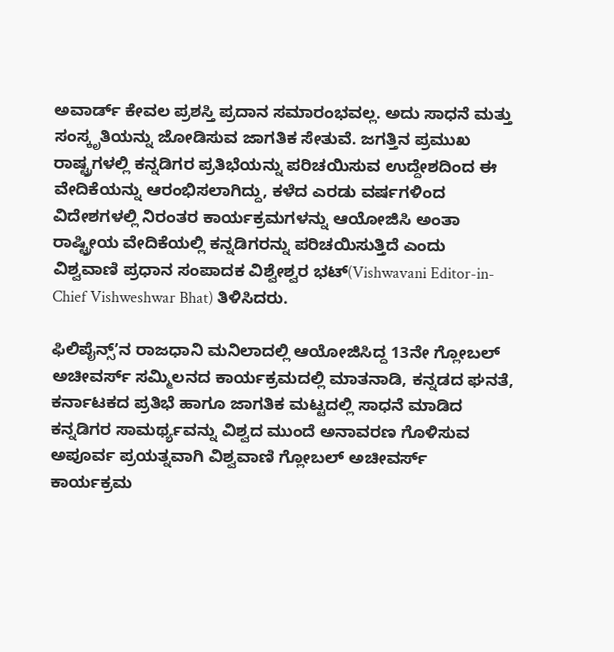ಅವಾರ್ಡ್ ಕೇವಲ ಪ್ರಶಸ್ತಿ ಪ್ರದಾನ ಸಮಾರಂಭವಲ್ಲ. ಅದು ಸಾಧನೆ ಮತ್ತು ಸಂಸ್ಕೃತಿಯನ್ನು ಜೋಡಿಸುವ ಜಾಗತಿಕ ಸೇತುವೆ. ಜಗತ್ತಿನ ಪ್ರಮುಖ ರಾಷ್ಟ್ರಗಳಲ್ಲಿ ಕನ್ನಡಿಗರ ಪ್ರತಿಭೆಯನ್ನು ಪರಿಚಯಿಸುವ ಉದ್ದೇಶದಿಂದ ಈ ವೇದಿಕೆಯನ್ನು ಆರಂಭಿಸಲಾಗಿದ್ದು, ಕಳೆದ ಎರಡು ವರ್ಷಗಳಿಂದ ವಿದೇಶಗಳಲ್ಲಿ ನಿರಂತರ ಕಾರ್ಯಕ್ರಮಗಳನ್ನು ಆಯೋಜಿಸಿ ಅಂತಾ ರಾಷ್ಟ್ರೀಯ ವೇದಿಕೆಯಲ್ಲಿ ಕನ್ನಡಿಗರನ್ನು ಪರಿಚಯಿಸುತ್ತಿದೆ ಎಂದು ವಿಶ್ವವಾಣಿ ಪ್ರಧಾನ ಸಂಪಾದಕ ವಿಶ್ವೇಶ್ವರ ಭಟ್(Vishwavani Editor-in-Chief Vishweshwar Bhat) ತಿಳಿಸಿದರು.

ಫಿಲಿಪೈನ್ಸ್‌ʼನ ರಾಜಧಾನಿ ಮನಿಲಾದಲ್ಲಿ ಆಯೋಜಿಸಿದ್ದ 13ನೇ ಗ್ಲೋಬಲ್ ಅಚೀವರ್ಸ್ ಸಮ್ಮಿಲನದ ಕಾರ್ಯಕ್ರಮದಲ್ಲಿ ಮಾತನಾಡಿ, ಕನ್ನಡದ ಘನತೆ, ಕರ್ನಾಟಕದ ಪ್ರತಿಭೆ ಹಾಗೂ ಜಾಗತಿಕ ಮಟ್ಟದಲ್ಲಿ ಸಾಧನೆ ಮಾಡಿದ ಕನ್ನಡಿಗರ ಸಾಮರ್ಥ್ಯವನ್ನು ವಿಶ್ವದ ಮುಂದೆ ಅನಾವರಣ ಗೊಳಿಸುವ ಅಪೂರ್ವ ಪ್ರಯತ್ನವಾಗಿ ವಿಶ್ವವಾಣಿ ಗ್ಲೋಬಲ್ ಅಚೀವರ್ಸ್ ಕಾರ್ಯಕ್ರಮ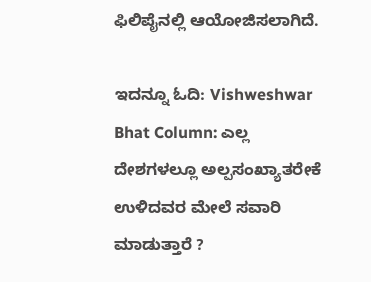ಫಿಲಿಪೈನಲ್ಲಿ ಆಯೋಜಿಸಲಾಗಿದೆ.

ಇದನ್ನೂ ಓದಿ: Vishweshwar Bhat Column: ಎಲ್ಲ ದೇಶಗಳಲ್ಲೂ ಅಲ್ಪಸಂಖ್ಯಾತರೇಕೆ ಉಳಿದವರ ಮೇಲೆ ಸವಾರಿ ಮಾಡುತ್ತಾರೆ ?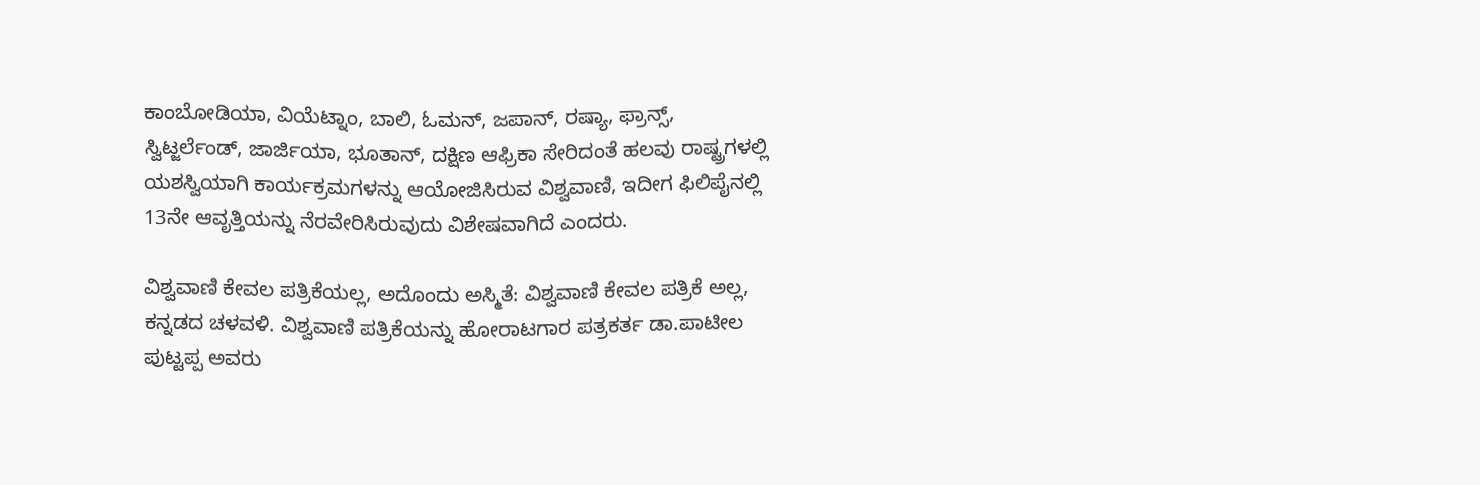ಕಾಂಬೋಡಿಯಾ, ವಿಯೆಟ್ನಾಂ, ಬಾಲಿ, ಓಮನ್, ಜಪಾನ್, ರಷ್ಯಾ, ಫ್ರಾನ್ಸ್, ಸ್ವಿಟ್ಜರ್ಲೆಂಡ್, ಜಾರ್ಜಿಯಾ, ಭೂತಾನ್, ದಕ್ಷಿಣ ಆಫ್ರಿಕಾ ಸೇರಿದಂತೆ ಹಲವು ರಾಷ್ಟ್ರಗಳಲ್ಲಿ ಯಶಸ್ವಿಯಾಗಿ ಕಾರ್ಯಕ್ರಮಗಳನ್ನು ಆಯೋಜಿಸಿರುವ ವಿಶ್ವವಾಣಿ, ಇದೀಗ ಫಿಲಿಪೈನಲ್ಲಿ 13ನೇ ಆವೃತ್ತಿಯನ್ನು ನೆರವೇರಿಸಿರುವುದು ವಿಶೇಷವಾಗಿದೆ ಎಂದರು.

ವಿಶ್ವವಾಣಿ ಕೇವಲ ಪತ್ರಿಕೆಯಲ್ಲ, ಅದೊಂದು ಅಸ್ಮಿತೆ: ವಿಶ್ವವಾಣಿ ಕೇವಲ ಪತ್ರಿಕೆ ಅಲ್ಲ, ಕನ್ನಡದ ಚಳವಳಿ. ವಿಶ್ವವಾಣಿ ಪತ್ರಿಕೆಯನ್ನು ಹೋರಾಟಗಾರ ಪತ್ರಕರ್ತ ಡಾ.ಪಾಟೀಲ ಪುಟ್ಟಪ್ಪ ಅವರು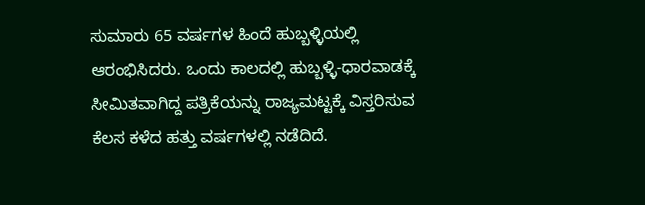ಸುಮಾರು 65 ವರ್ಷಗಳ ಹಿಂದೆ ಹುಬ್ಬಳ್ಳಿಯಲ್ಲಿ ಆರಂಭಿಸಿದರು. ಒಂದು ಕಾಲದಲ್ಲಿ ಹುಬ್ಬಳ್ಳಿ-ಧಾರವಾಡಕ್ಕೆ ಸೀಮಿತವಾಗಿದ್ದ ಪತ್ರಿಕೆಯನ್ನು ರಾಜ್ಯಮಟ್ಟಕ್ಕೆ ವಿಸ್ತರಿಸುವ ಕೆಲಸ ಕಳೆದ ಹತ್ತು ವರ್ಷಗಳಲ್ಲಿ ನಡೆದಿದೆ.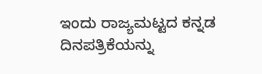ಇಂದು ರಾಜ್ಯಮಟ್ಟದ ಕನ್ನಡ ದಿನಪತ್ರಿಕೆಯನ್ನು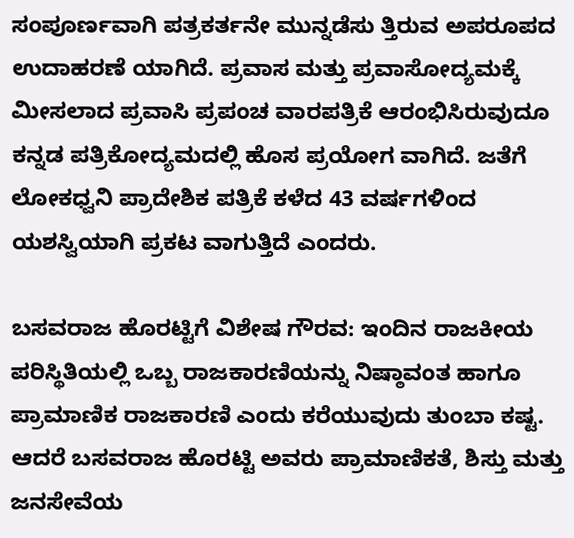ಸಂಪೂರ್ಣವಾಗಿ ಪತ್ರಕರ್ತನೇ ಮುನ್ನಡೆಸು ತ್ತಿರುವ ಅಪರೂಪದ ಉದಾಹರಣೆ ಯಾಗಿದೆ. ಪ್ರವಾಸ ಮತ್ತು ಪ್ರವಾಸೋದ್ಯಮಕ್ಕೆ ಮೀಸಲಾದ ಪ್ರವಾಸಿ ಪ್ರಪಂಚ ವಾರಪತ್ರಿಕೆ ಆರಂಭಿಸಿರುವುದೂ ಕನ್ನಡ ಪತ್ರಿಕೋದ್ಯಮದಲ್ಲಿ ಹೊಸ ಪ್ರಯೋಗ ವಾಗಿದೆ. ಜತೆಗೆ ಲೋಕಧ್ವನಿ ಪ್ರಾದೇಶಿಕ ಪತ್ರಿಕೆ ಕಳೆದ 43 ವರ್ಷಗಳಿಂದ ಯಶಸ್ವಿಯಾಗಿ ಪ್ರಕಟ ವಾಗುತ್ತಿದೆ ಎಂದರು.

ಬಸವರಾಜ ಹೊರಟ್ಟಿಗೆ ವಿಶೇಷ ಗೌರವ: ಇಂದಿನ ರಾಜಕೀಯ ಪರಿಸ್ಥಿತಿಯಲ್ಲಿ ಒಬ್ಬ ರಾಜಕಾರಣಿಯನ್ನು ನಿಷ್ಠಾವಂತ ಹಾಗೂ ಪ್ರಾಮಾಣಿಕ ರಾಜಕಾರಣಿ ಎಂದು ಕರೆಯುವುದು ತುಂಬಾ ಕಷ್ಟ. ಆದರೆ ಬಸವರಾಜ ಹೊರಟ್ಟಿ ಅವರು ಪ್ರಾಮಾಣಿಕತೆ, ಶಿಸ್ತು ಮತ್ತು ಜನಸೇವೆಯ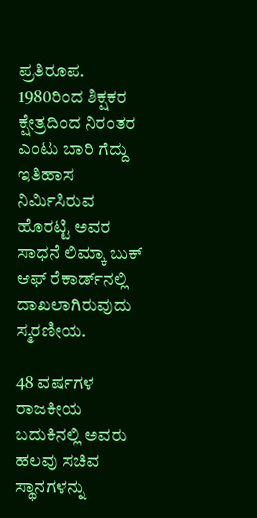ಪ್ರತಿರೂಪ. 1980ರಿಂದ ಶಿಕ್ಷಕರ ಕ್ಷೇತ್ರದಿಂದ ನಿರಂತರ ಎಂಟು ಬಾರಿ ಗೆದ್ದು ಇತಿಹಾಸ ನಿರ್ಮಿಸಿರುವ ಹೊರಟ್ಟಿ ಅವರ ಸಾಧನೆ ಲಿಮ್ಕಾ ಬುಕ್ ಆಫ್ ರೆಕಾರ್ಡ್‌ನಲ್ಲಿ ದಾಖಲಾಗಿರುವುದು ಸ್ಮರಣೀಯ.

48 ವರ್ಷಗಳ ರಾಜಕೀಯ ಬದುಕಿನಲ್ಲಿ ಅವರು ಹಲವು ಸಚಿವ ಸ್ಥಾನಗಳನ್ನು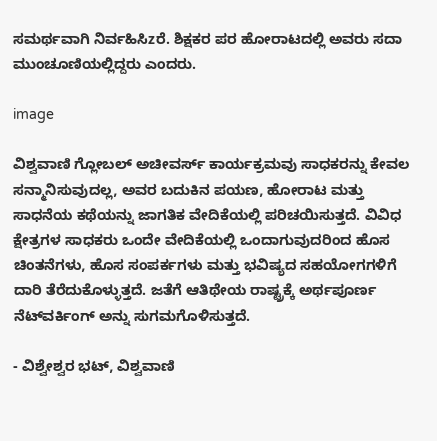ಸಮರ್ಥವಾಗಿ ನಿರ್ವಹಿಸಿzರೆ. ಶಿಕ್ಷಕರ ಪರ ಹೋರಾಟದಲ್ಲಿ ಅವರು ಸದಾ ಮುಂಚೂಣಿಯಲ್ಲಿದ್ದರು ಎಂದರು.

image

ವಿಶ್ವವಾಣಿ ಗ್ಲೋಬಲ್ ಅಚೀವರ್ಸ್ ಕಾರ್ಯಕ್ರಮವು ಸಾಧಕರನ್ನು ಕೇವಲ ಸನ್ಮಾನಿಸುವುದಲ್ಲ, ಅವರ ಬದುಕಿನ ಪಯಣ, ಹೋರಾಟ ಮತ್ತು ಸಾಧನೆಯ ಕಥೆಯನ್ನು ಜಾಗತಿಕ ವೇದಿಕೆಯಲ್ಲಿ ಪರಿಚಯಿಸುತ್ತದೆ. ವಿವಿಧ ಕ್ಷೇತ್ರಗಳ ಸಾಧಕರು ಒಂದೇ ವೇದಿಕೆಯಲ್ಲಿ ಒಂದಾಗುವುದರಿಂದ ಹೊಸ ಚಿಂತನೆಗಳು, ಹೊಸ ಸಂಪರ್ಕಗಳು ಮತ್ತು ಭವಿಷ್ಯದ ಸಹಯೋಗಗಳಿಗೆ ದಾರಿ ತೆರೆದುಕೊಳ್ಳುತ್ತದೆ. ಜತೆಗೆ ಆತಿಥೇಯ ರಾಷ್ಟ್ರಕ್ಕೆ ಅರ್ಥಪೂರ್ಣ ನೆಟ್‌ವರ್ಕಿಂಗ್ ಅನ್ನು ಸುಗಮಗೊಳಿಸುತ್ತದೆ.

- ವಿಶ್ವೇಶ್ವರ ಭಟ್, ವಿಶ್ವವಾಣಿ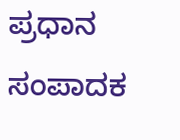ಪ್ರಧಾನ ಸಂಪಾದಕ